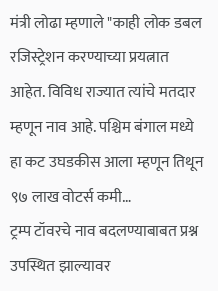मंत्री लोढा म्हणाले "काही लोक डबल रजिस्ट्रेशन करण्याच्या प्रयत्नात आहेत. विविध राज्यात त्यांचे मतदार म्हणून नाव आहे. पश्चिम बंगाल मध्ये हा कट उघडकीस आला म्हणून तिथून ९७ लाख वोटर्स कमी…
ट्रम्प टॉवरचे नाव बदलण्याबाबत प्रश्न उपस्थित झाल्यावर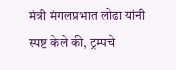मंत्री मंगलप्रभात लोढा यांनी स्पष्ट केले की, ट्रम्पचे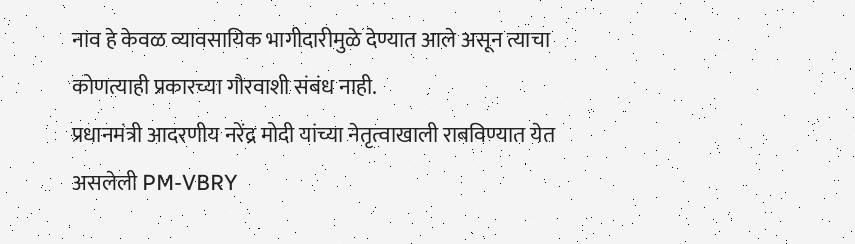नाव हे केवळ व्यावसायिक भागीदारीमुळे देण्यात आले असून त्याचा कोणत्याही प्रकारच्या गौरवाशी संबंध नाही.
प्रधानमंत्री आदरणीय नरेंद्र मोदी यांच्या नेतृत्वाखाली राबविण्यात येत असलेली PM-VBRY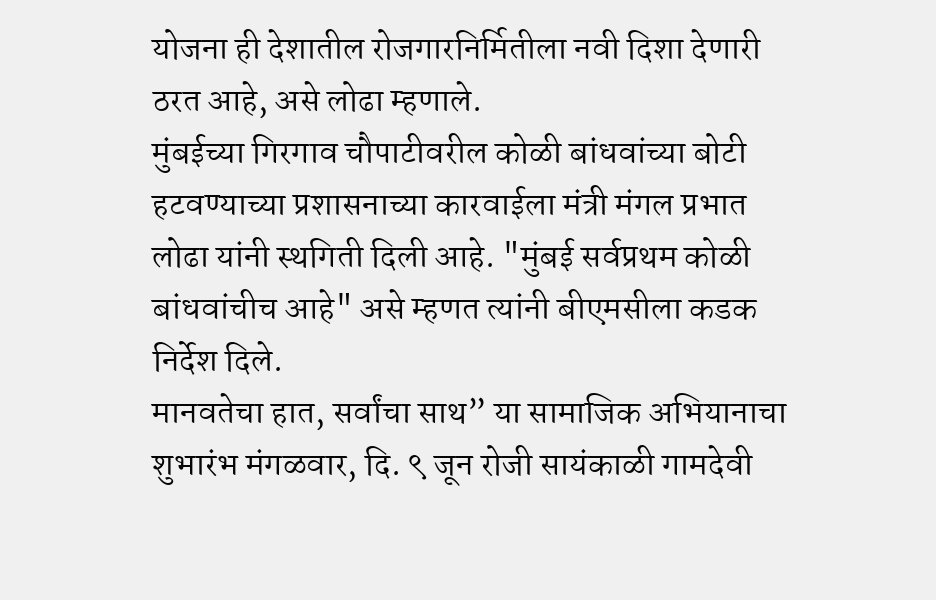योजना ही देशातील रोजगारनिर्मितीला नवी दिशा देणारी ठरत आहे, असे लोढा म्हणाले.
मुंबईच्या गिरगाव चौपाटीवरील कोळी बांधवांच्या बोटी हटवण्याच्या प्रशासनाच्या कारवाईला मंत्री मंगल प्रभात लोढा यांनी स्थगिती दिली आहे. "मुंबई सर्वप्रथम कोळी बांधवांचीच आहे" असे म्हणत त्यांनी बीएमसीला कडक निर्देश दिले.
मानवतेचा हात, सर्वांचा साथ” या सामाजिक अभियानाचा शुभारंभ मंगळवार, दि. ९ जून रोजी सायंकाळी गामदेवी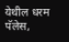येथील धरम पॅलेस,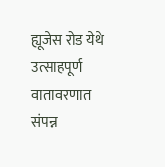ह्यूजेस रोड येथे उत्साहपूर्ण वातावरणात संपन्न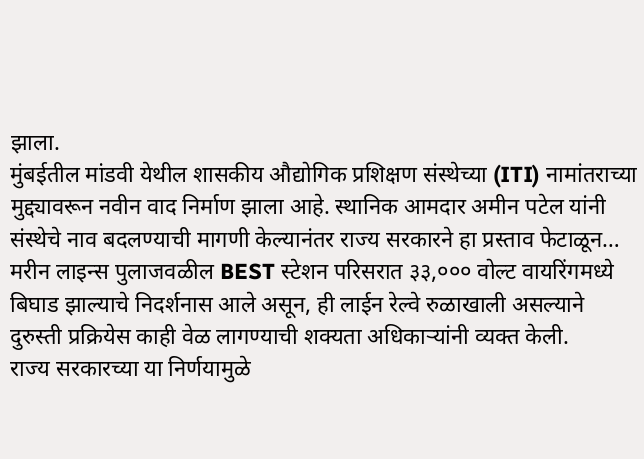झाला.
मुंबईतील मांडवी येथील शासकीय औद्योगिक प्रशिक्षण संस्थेच्या (ITI) नामांतराच्या मुद्द्यावरून नवीन वाद निर्माण झाला आहे. स्थानिक आमदार अमीन पटेल यांनी संस्थेचे नाव बदलण्याची मागणी केल्यानंतर राज्य सरकारने हा प्रस्ताव फेटाळून…
मरीन लाइन्स पुलाजवळील BEST स्टेशन परिसरात ३३,००० वोल्ट वायरिंगमध्ये बिघाड झाल्याचे निदर्शनास आले असून, ही लाईन रेल्वे रुळाखाली असल्याने दुरुस्ती प्रक्रियेस काही वेळ लागण्याची शक्यता अधिकाऱ्यांनी व्यक्त केली.
राज्य सरकारच्या या निर्णयामुळे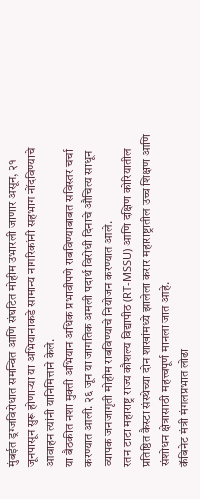मुंबईत ड्रग्जविरोधात समन्वित आणि संघटित मोहीम उभारली जाणार असून, २१ जूनपासून सुरू होणाऱ्या या अभियानाकडे सामान्य नागरिकांनी सहभाग नोंदविण्याचे आवाहन त्यांनी यानिमित्ताने केले.
या बैठकीत नशा मुक्ती अभियान अधिक प्रभावीपणे राबविण्याबाबत सविस्तर चर्चा करण्यात आली. २६ जून या जागतिक अमली पदार्थ विरोधी दिनाचे औचित्य साधून व्यापक जनजागृती मोहीम राबविण्याचे नियोजन करण्यात आले.
रतन टाटा महाराष्ट्र राज्य कौशल्य विद्यापीठ (RT-MSSU) आणि दक्षिण कोरियातील प्रतिष्ठित कैस्टा संस्थेच्या दोन शाखांमध्ये झालेला करार महाराष्ट्रातील उच्च शिक्षण आणि संशोधन क्षेत्रासाठी महत्त्वपूर्ण मानला जात आहे.
कॅबिनेट मंत्री मंगलप्रभात लोढा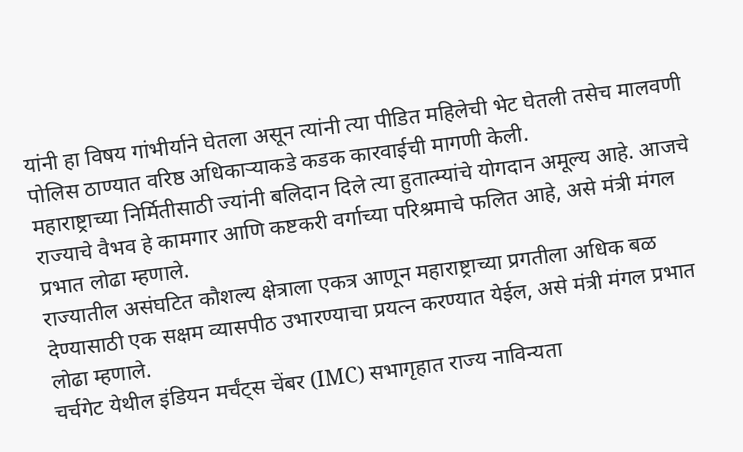यांनी हा विषय गांभीर्याने घेतला असून त्यांनी त्या पीडित महिलेची भेट घेतली तसेच मालवणी पोलिस ठाण्यात वरिष्ठ अधिकाऱ्याकडे कडक कारवाईची मागणी केली.
महाराष्ट्राच्या निर्मितीसाठी ज्यांनी बलिदान दिले त्या हुतात्म्यांचे योगदान अमूल्य आहे. आजचे राज्याचे वैभव हे कामगार आणि कष्टकरी वर्गाच्या परिश्रमाचे फलित आहे, असे मंत्री मंगल प्रभात लोढा म्हणाले.
राज्यातील असंघटित कौशल्य क्षेत्राला एकत्र आणून महाराष्ट्राच्या प्रगतीला अधिक बळ देण्यासाठी एक सक्षम व्यासपीठ उभारण्याचा प्रयत्न करण्यात येईल, असे मंत्री मंगल प्रभात लोढा म्हणाले.
चर्चगेट येथील इंडियन मर्चंट्स चेंबर (IMC) सभागृहात राज्य नाविन्यता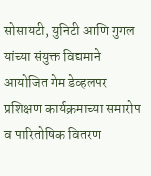सोसायटी, युनिटी आणि गुगल यांच्या संयुक्त विद्यमाने आयोजित गेम डेव्हलपर प्रशिक्षण कार्यक्रमाच्या समारोप व पारितोषिक वितरण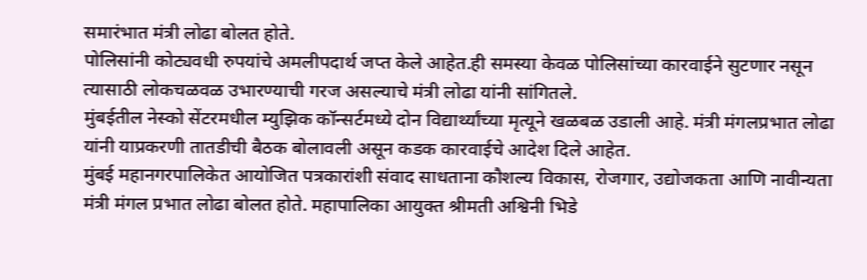समारंभात मंत्री लोढा बोलत होते.
पोलिसांनी कोट्यवधी रुपयांचे अमलीपदार्थ जप्त केले आहेत.ही समस्या केवळ पोलिसांच्या कारवाईने सुटणार नसून त्यासाठी लोकचळवळ उभारण्याची गरज असल्याचे मंत्री लोढा यांनी सांगितले.
मुंबईतील नेस्को सेंटरमधील म्युझिक कॉन्सर्टमध्ये दोन विद्यार्थ्यांच्या मृत्यूने खळबळ उडाली आहे. मंत्री मंगलप्रभात लोढा यांनी याप्रकरणी तातडीची बैठक बोलावली असून कडक कारवाईचे आदेश दिले आहेत.
मुंबई महानगरपालिकेत आयोजित पत्रकारांशी संवाद साधताना कौशल्य विकास, रोजगार, उद्योजकता आणि नावीन्यता मंत्री मंगल प्रभात लोढा बोलत होते. महापालिका आयुक्त श्रीमती अश्विनी भिडे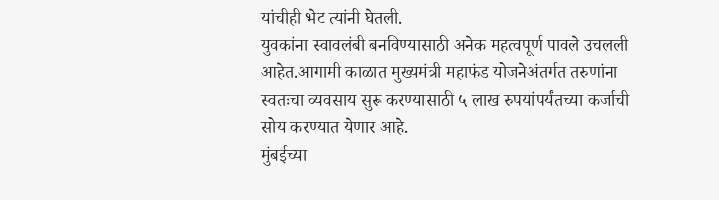यांचीही भेट त्यांनी घेतली.
युवकांना स्वावलंबी बनविण्यासाठी अनेक महत्वपूर्ण पावले उचलली आहेत.आगामी काळात मुख्यमंत्री महाफंड योजनेअंतर्गत तरुणांना स्वतःचा व्यवसाय सुरू करण्यासाठी ५ लाख रुपयांपर्यंतच्या कर्जाची सोय करण्यात येणार आहे.
मुंबईच्या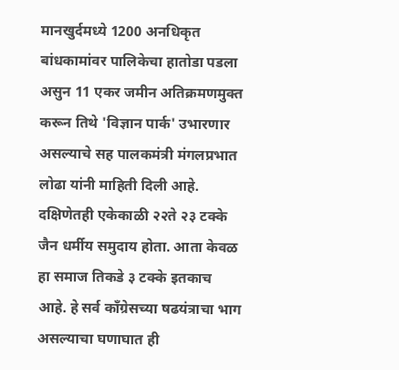मानखुर्दमध्ये 1200 अनधिकृत बांधकामांवर पालिकेचा हातोडा पडला असुन 11 एकर जमीन अतिक्रमणमुक्त करून तिथे 'विज्ञान पार्क' उभारणार असल्याचे सह पालकमंत्री मंगलप्रभात लोढा यांनी माहिती दिली आहे.
दक्षिणेतही एकेकाळी २२ते २३ टक्के जैन धर्मीय समुदाय होता. आता केवळ हा समाज तिकडे ३ टक्के इतकाच आहे. हे सर्व काँग्रेसच्या षढयंत्राचा भाग असल्याचा घणाघात ही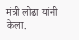मंत्री लोढा यांनी केला.